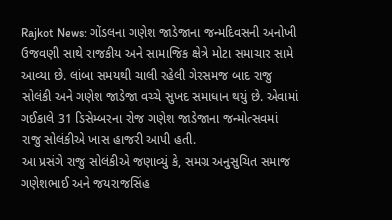Rajkot News: ગોંડલના ગણેશ જાડેજાના જન્મદિવસની અનોખી ઉજવણી સાથે રાજકીય અને સામાજિક ક્ષેત્રે મોટા સમાચાર સામે આવ્યા છે. લાંબા સમયથી ચાલી રહેલી ગેરસમજ બાદ રાજુ સોલંકી અને ગણેશ જાડેજા વચ્ચે સુખદ સમાધાન થયું છે. એવામાં ગઈકાલે 31 ડિસેમ્બરના રોજ ગણેશ જાડેજાના જન્મોત્સવમાં રાજુ સોલંકીએ ખાસ હાજરી આપી હતી.
આ પ્રસંગે રાજુ સોલંકીએ જણાવ્યું કે, સમગ્ર અનુસુચિત સમાજ ગણેશભાઈ અને જયરાજસિંહ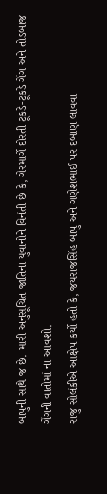બાપુની સાથે જ છે. મારી અનુસૂચિત જાતિના યુવાનોને વિનંતી છે કે, ગેરમાર્ગે દોરતી ટૂકડે-ટૂકડે ગેંગ અને તોડબાજ ગેંગની વાતોમાં ના આવશો.
રાજુ સોલંકીએ આક્ષેપ કર્યો હતો કે, જયરાજસિંહ બાપુ અને ગણેશભાઈ પર દબાણ લાવવા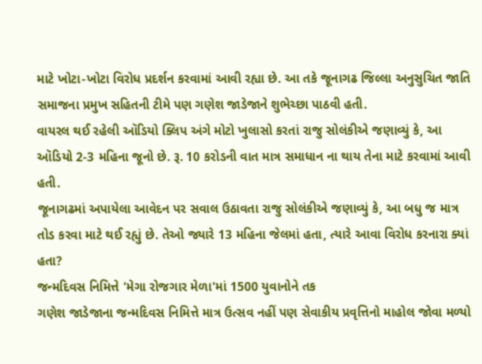માટે ખોટા-ખોટા વિરોધ પ્રદર્શન કરવામાં આવી રહ્યા છે. આ તકે જૂનાગઢ જિલ્લા અનુસુચિત જાતિ સમાજના પ્રમુખ સહિતની ટીમે પણ ગણેશ જાડેજાને શુભેચ્છા પાઠવી હતી.
વાયરલ થઈ રહેલી ઑડિયો ક્લિપ અંગે મોટો ખુલાસો કરતાં રાજુ સોલંકીએ જણાવ્યું કે, આ ઑડિયો 2-3 મહિના જૂનો છે. રૂ. 10 કરોડની વાત માત્ર સમાધાન ના થાય તેના માટે કરવામાં આવી હતી.
જૂનાગઢમાં અપાયેલા આવેદન પર સવાલ ઉઠાવતા રાજુ સોલંકીએ જણાવ્યું કે, આ બધુ જ માત્ર તોડ કરવા માટે થઈ રહ્યું છે. તેઓ જ્યારે 13 મહિના જેલમાં હતા, ત્યારે આવા વિરોધ કરનારા ક્યાં હતા?
જન્મદિવસ નિમિત્તે 'મેગા રોજગાર મેળા'માં 1500 યુવાનોને તક
ગણેશ જાડેજાના જન્મદિવસ નિમિત્તે માત્ર ઉત્સવ નહીં પણ સેવાકીય પ્રવૃત્તિનો માહોલ જોવા મળ્યો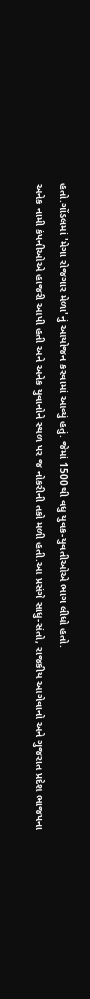હતો.ગોંડલમાં 'મેગા રોજગાર મેળા'નું આયોજન કરવામાં આવ્યું હતું. જેમાં 1500થી વધુ યુવક-યુવતીઓએ ભાગ લીધો હતો.
અનેક નામી કંપનીઓએ હાજરી આપી હતી અને અનેક યુવાનોને સ્થળ પર જ નોકરીની તકો મળી હતી.આ પ્રસંગે સાધુ-સંતો, રાજકીય આગેવાનો અને ગુજરાત પ્રદેશ ભાજપના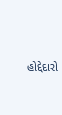હોદ્દેદારો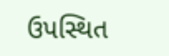ઉપસ્થિત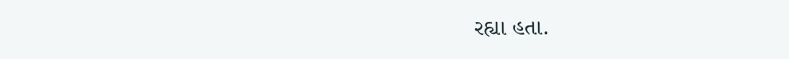રહ્યા હતા.